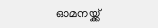ഓമനയ്ക്ക്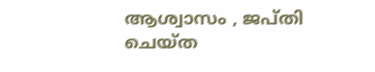ആശ്വാസം , ജപ്തി ചെയ്ത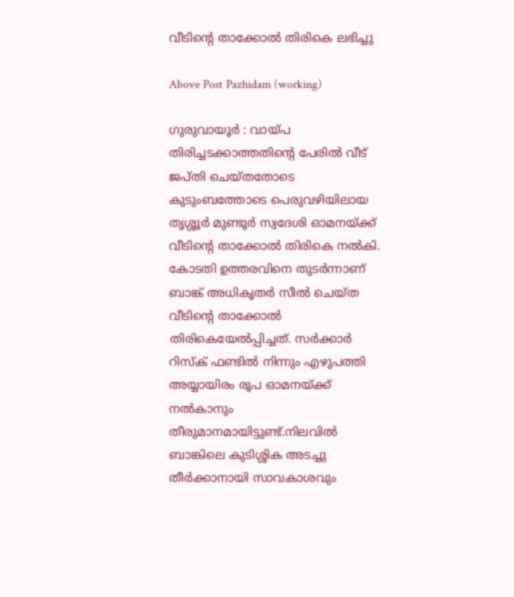വീടിന്റെ താക്കോൽ തിരികെ ലഭിച്ചു

Above Post Pazhidam (working)

ഗുരുവായൂർ : വായ്പ തിരിച്ചടക്കാത്തതിന്റെ പേരിൽ വീട് ജപ്തി ചെയ്തതോടെ കുടുംബത്തോടെ പെരുവഴിയിലായ തൃശ്ശൂർ മുണ്ടൂർ സ്വദേശി ഓമനയ്ക്ക് വീടിന്റെ താക്കോൽ തിരികെ നൽകി. കോടതി ഉത്തരവിനെ തുടർന്നാണ് ബാങ്ക് അധികൃതർ സീൽ ചെയ്ത വീടിന്റെ താക്കോൽ തിരികെയേൽപ്പിച്ചത്. സർക്കാർ റിസ്ക് ഫണ്ടിൽ നിന്നും എഴുപത്തി അയ്യായിരം രൂപ ഓമനയ്ക്ക് നൽകാനും തീരുമാനമായിട്ടുണ്ട്.നിലവിൽ ബാങ്കിലെ കുടിശ്ശിക അടച്ചു തീ‌ർക്കാനായി സാവകാശവും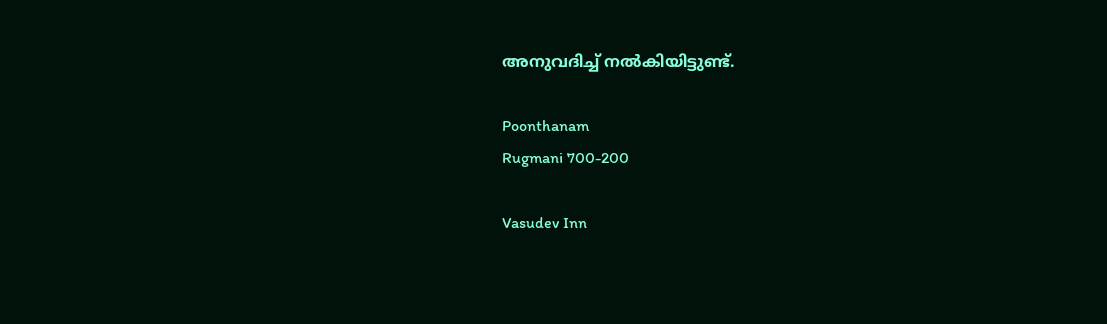അനുവദിച്ച് നൽകിയിട്ടുണ്ട്.

Poonthanam
Rugmani 700-200

Vasudev Inn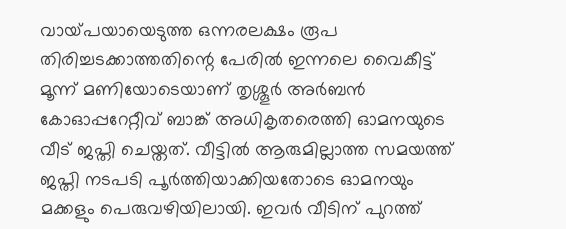വായ്‌പയായെടുത്ത ഒന്നരലക്ഷം രൂപ തിരിച്ചടക്കാത്തതിന്റെ പേരിൽ ഇന്നലെ വൈകീട്ട് മൂന്ന് മണിയോടെയാണ് തൃശ്ശൂർ അർബൻ കോഓപ്പറേറ്റീവ് ബാങ്ക് അധികൃതരെത്തി ഓമനയുടെ വീട് ജപ്തി ചെയ്തത്. വീട്ടിൽ ആരുമില്ലാത്ത സമയത്ത് ജപ്തി നടപടി പൂർത്തിയാക്കിയതോടെ ഓമനയും മക്കളും പെരുവഴിയിലായി. ഇവർ വീടിന് പുറത്ത്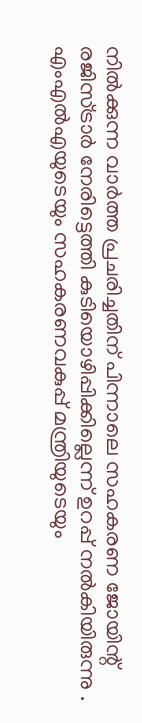നിൽക്കുന്ന വാർത്ത പ്രചരിച്ചതിന് പിന്നാലെ സഹകരണ ജോയിന്റ് രജിസ്ട്രാർ നേരിട്ടെത്തി കുടിയൊഴിപ്പിക്കില്ലെന്ന് ഉറപ്പ് നൽകിയിരുന്നു . എംഎൽഎയുടെയും സഹകരണവകുപ്പ് മന്ത്രിയുടെയും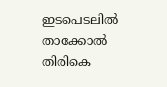ഇടപെടലിൽ താക്കോൽ തിരികെ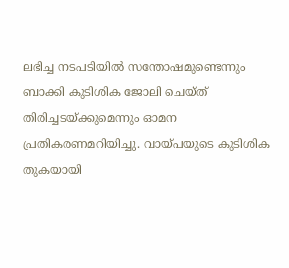ലഭിച്ച നടപടിയിൽ സന്തോഷമുണ്ടെന്നും ബാക്കി കുടിശിക ജോലി ചെയ്ത് തിരിച്ചടയ്ക്കുമെന്നും ഓമന പ്രതികരണമറിയിച്ചു. വായ്പയുടെ കുടിശിക തുകയായി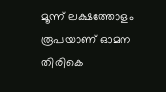മൂന്ന് ലക്ഷത്തോളം രൂപയാണ് ഓമന തിരികെ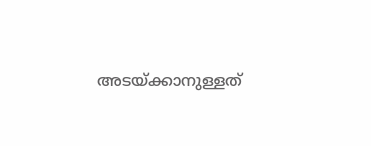അടയ്ക്കാനുള്ളത്